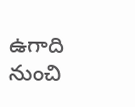ఉగాది నుంచి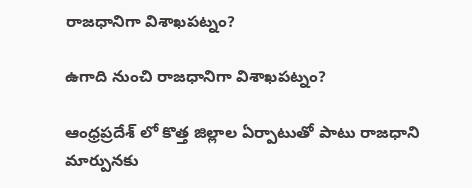రాజధానిగా విశాఖపట్నం?

ఉగాది నుంచి రాజధానిగా విశాఖపట్నం?

ఆంధ్రప్రదేశ్ లో కొత్త జిల్లాల ఏర్పాటుతో పాటు రాజధాని మార్పునకు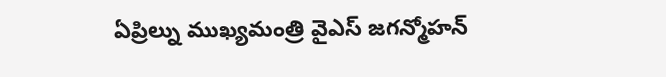ఏప్రిల్ను ముఖ్యమంత్రి వైఎస్ జగన్మోహన్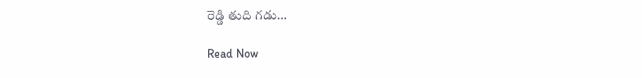రెడ్డి తుది గడు…

Read Now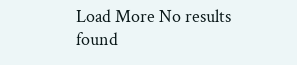Load More No results found